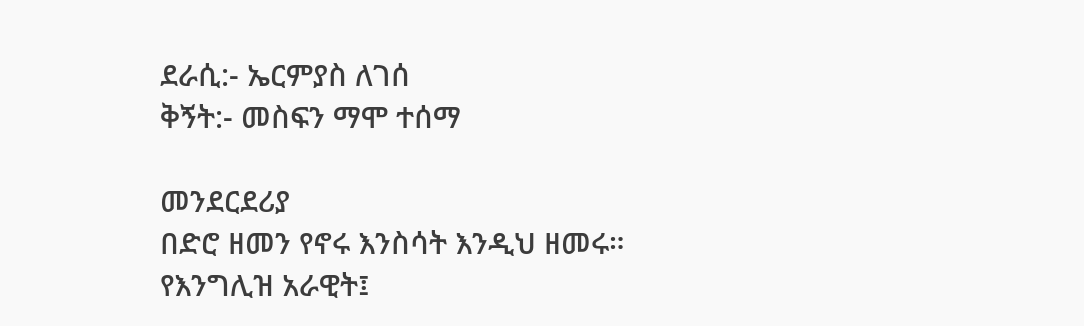ደራሲ:- ኤርምያስ ለገሰ
ቅኝት:- መስፍን ማሞ ተሰማ

መንደርደሪያ
በድሮ ዘመን የኖሩ እንስሳት እንዲህ ዘመሩ።
የእንግሊዝ አራዊት፤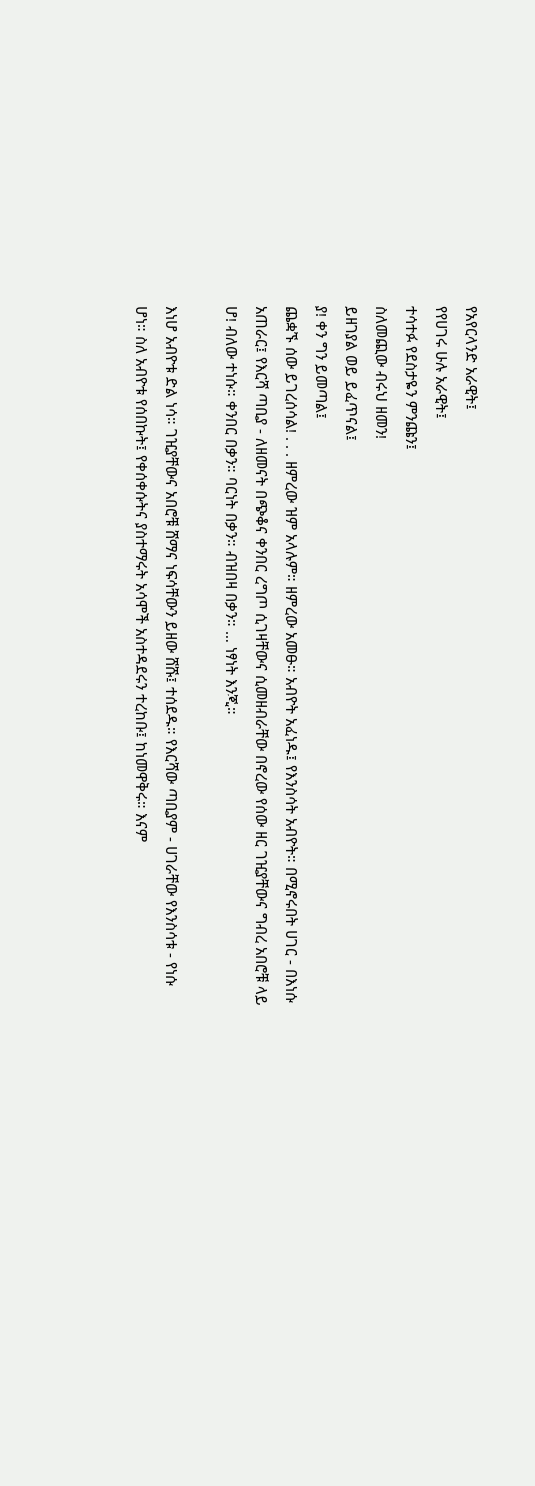የአየርላንድ አራዊት፤
የየሀገሩ ሁሉ አራዊት፤
ተሳተፉ የደስታዬን ምንጩን፤
ስለመጪው ብሩህ ዘመን!
ይዘገያል ወይ ይፈጥናል፤
ያ! ቀን ግን ይመጣል፤
ጨቋኙ ሰው ይገረሰሳል! . . . ዘምረው ዝም አላሉም። ዘምረው አመፁ። አብዮት አፈነዱ፤ የእንስሳት አብዮት። በሚኖሩበት ሀገር - በእነሱ አጠራር፤ የእርሻ ጣቢያ - ለዘመናት በጭቆና ቀንበር ረግጦ ሲገዛቸውና ሲመዘብራቸው በኖረው የሰው ዘር ገዢያቸውና ግብረ አበሮቹ ላይ ሆ! ብለው ተነሱ። ቀንበር በቃን። ባርነት በቃን። ብዝበዛ በቃን። … ነፃነት እንጂ።

እነሆ አብዮቱ ድል ነሳ። ገዢያቸውና አበሮቹ ሸማና ነፍሳቸውን ይዘው ሸሹ፤ ተሰደዱ። የእርሻው ጣቢያም - ሀገራቸው የእንስሳቱ - የነሱ ሆነ። ስለ አብዮቱ የሰበኩት፤ የቀሰቀሱትና ያስተማሩት አሳሞች አስተዳደሩን ተረከቡ፤ ከነመዋቅሩ። እናም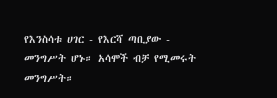የእንስሳቱ ሀገር - የእርሻ ጣቢያው - መንግሥት ሆኑ። አሳሞች ብቻ የሚመሩት መንግሥት።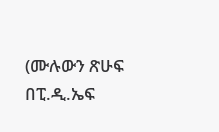(ሙሉውን ጽሁፍ በፒ.ዲ.ኤፍ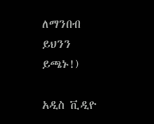ለማንበብ ይህንን ይጫኑ!)

አዲስ ቪዲዮ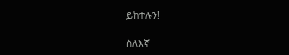ይከተሉን!

ስለእኛ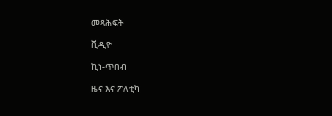መጻሕፍት

ቪዲዮ

ኪነ-ጥበብ

ዜና እና ፖለቲካ